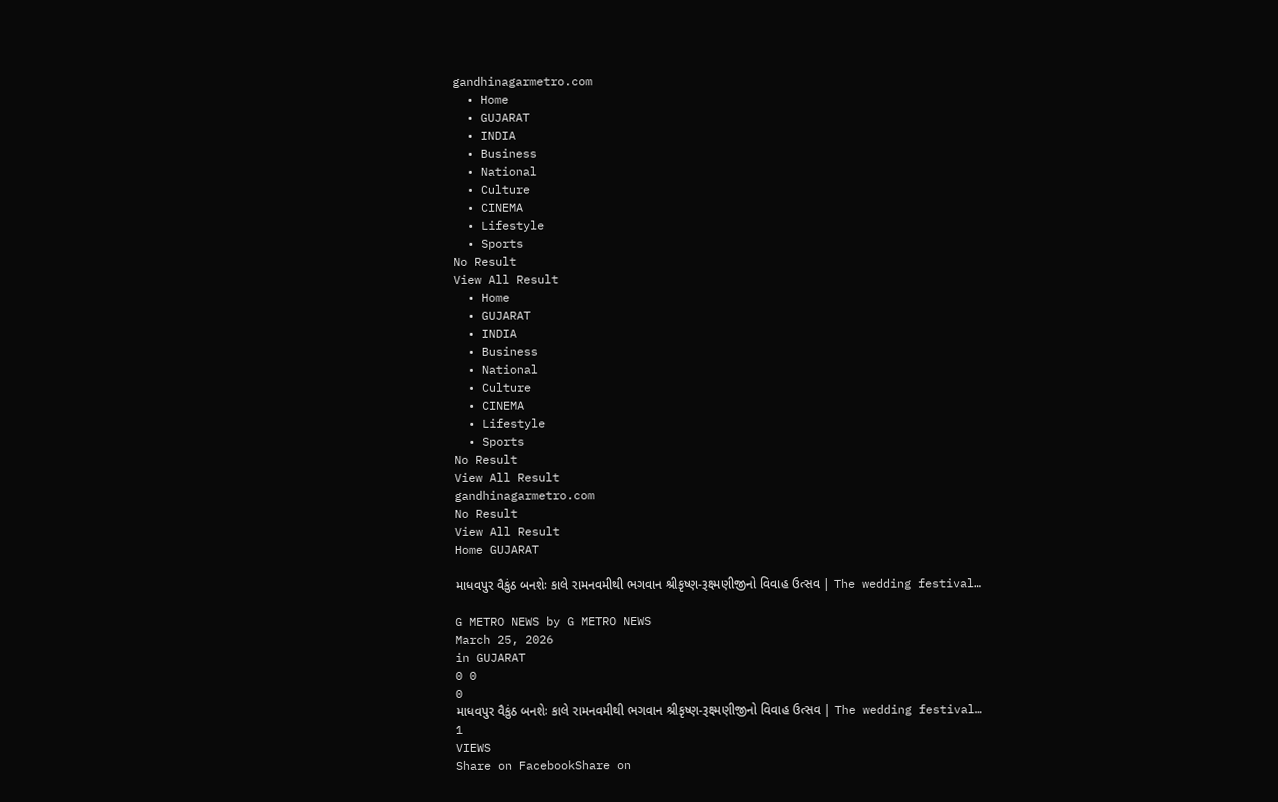gandhinagarmetro.com
  • Home
  • GUJARAT
  • INDIA
  • Business
  • National
  • Culture
  • CINEMA
  • Lifestyle
  • Sports
No Result
View All Result
  • Home
  • GUJARAT
  • INDIA
  • Business
  • National
  • Culture
  • CINEMA
  • Lifestyle
  • Sports
No Result
View All Result
gandhinagarmetro.com
No Result
View All Result
Home GUJARAT

માધવપુર વૈકુંઠ બનશેઃ કાલે રામનવમીથી ભગવાન શ્રીકૃષ્ણ-રૂક્ષ્મણીજીનો વિવાહ ઉત્સવ | The wedding festival…

G METRO NEWS by G METRO NEWS
March 25, 2026
in GUJARAT
0 0
0
માધવપુર વૈકુંઠ બનશેઃ કાલે રામનવમીથી ભગવાન શ્રીકૃષ્ણ-રૂક્ષ્મણીજીનો વિવાહ ઉત્સવ | The wedding festival…
1
VIEWS
Share on FacebookShare on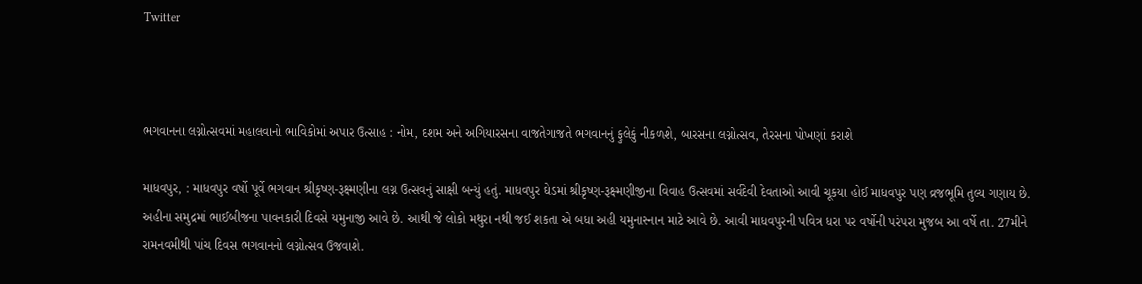Twitter



ભગવાનના લગ્નોત્સવમાં મહાલવાનો ભાવિકોમાં અપાર ઉત્સાહ : નોમ, દશમ અને અગિયારસના વાજતેગાજતે ભગવાનનું ફુલેકું નીકળશે, બારસના લગ્નોત્સવ, તેરસના પોખણાં કરાશે

માધવપુર, : માધવપુર વર્ષો પૂર્વે ભગવાન શ્રીકૃષ્ણ-રૂક્ષ્મણીના લગ્ન ઉત્સવનું સાક્ષી બન્યું હતું. માધવપુર ઘેડમાં શ્રીકૃષ્ણ-રૂક્ષ્મણીજીના વિવાહ ઉત્સવમાં સર્વદેવી દેવતાઓ આવી ચૂકયા હોઈ માધવપુર પણ વ્રજભૂમિ તુલ્ય ગણાય છે. અહીના સમુદ્રમાં ભાઈબીજના પાવનકારી દિવસે યમુનાજી આવે છે. આથી જે લોકો મથુરા નથી જઈ શકતા એ બધા અહી યમુનાસ્નાન માટે આવે છે. આવી માધવપુરની પવિત્ર ધરા પર વર્ષોની પરંપરા મુજબ આ વર્ષે તા. 27મીને રામનવમીથી પાંચ દિવસ ભગવાનનો લગ્નોત્સવ ઉજવાશે.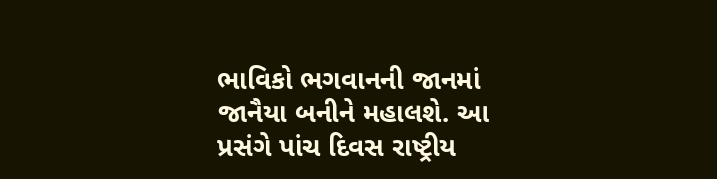ભાવિકો ભગવાનની જાનમાં જાનૈયા બનીને મહાલશે. આ પ્રસંગે પાંચ દિવસ રાષ્ટ્રીય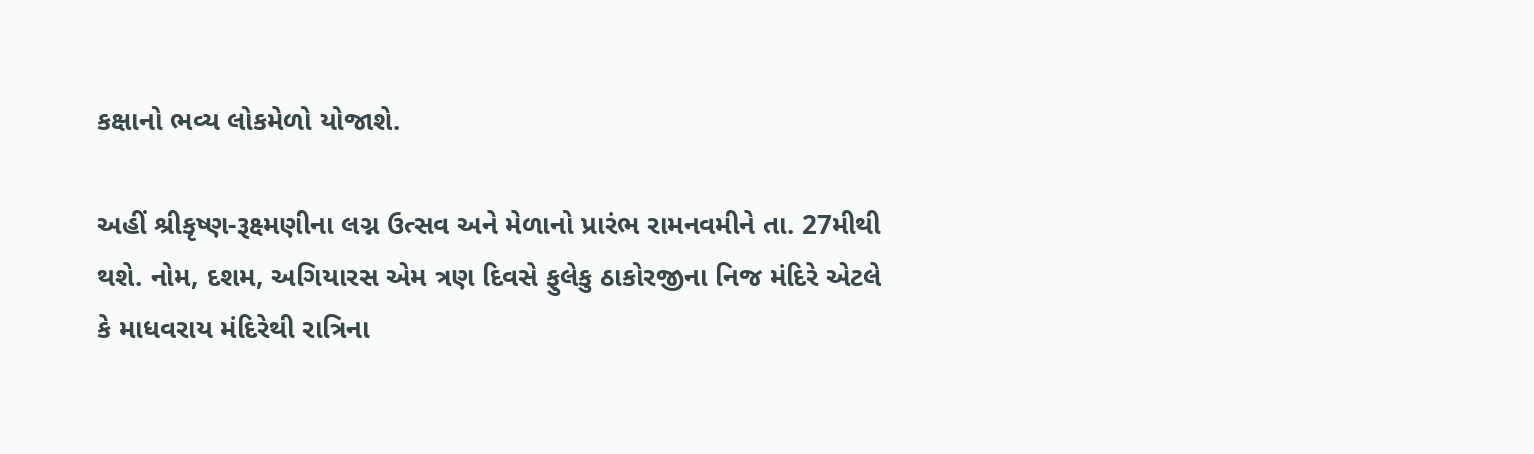કક્ષાનો ભવ્ય લોકમેળો યોજાશે.

અહીં શ્રીકૃષ્ણ-રૂક્ષ્મણીના લગ્ન ઉત્સવ અને મેળાનો પ્રારંભ રામનવમીને તા. 27મીથી થશે. નોમ, દશમ, અગિયારસ એમ ત્રણ દિવસે ફુલેકુ ઠાકોરજીના નિજ મંદિરે એટલે કે માધવરાય મંદિરેથી રાત્રિના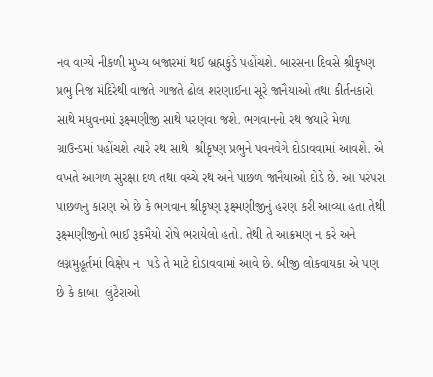નવ વાગ્યે નીકળી મુખ્ય બજારમાં થઈ બ્રહ્મકુંડે પહોંચશે. બારસના દિવસે શ્રીકૃષ્ણ પ્રભુ નિજ મંદિરેથી વાજતે ગાજતે ઢોલ શરણાઈના સૂરે જાનૈયાઓ તથા કીર્તનકારો સાથે મધુવનમાં રૂક્ષ્મણીજી સાથે પરણવા જશે. ભગવાનનો રથ જયારે મેળા ગ્રાઉન્ડમાં પહોંચશે ત્યારે રથ સાથે  શ્રીકૃષ્ણ પ્રભુને પવનવેગે દોડાવવામાં આવશે. એ વખતે આગળ સુરક્ષા દળ તથા વચ્ચે રથ અને પાછળ જાનૈયાઓ દોડે છે. આ પરંપરા પાછળનુ કારણ એ છે કે ભગવાન શ્રીકૃષ્ણ રૂક્ષ્મણીજીનું હરણ કરી આવ્યા હતા તેથી રૂક્ષ્મણીજીનો ભાઈ રૂકમૈયો રોષે ભરાયેલો હતો. તેથી તે આક્રમણ ન કરે અને લગ્નમુહૂર્તમાં વિક્ષેપ ન  પડે તે માટે દોડાવવામાં આવે છે. બીજી લોકવાયકા એ પણ છે કે કાબા  લુંટેરાઓ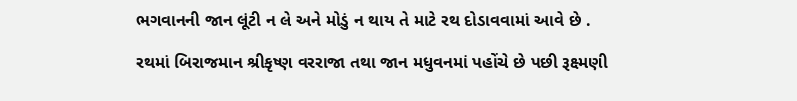ભગવાનની જાન લૂંટી ન લે અને મોડું ન થાય તે માટે રથ દોડાવવામાં આવે છે .

રથમાં બિરાજમાન શ્રીકૃષ્ણ વરરાજા તથા જાન મધુવનમાં પહોંચે છે પછી રૂક્ષ્મણી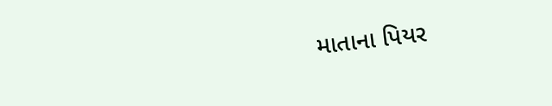માતાના પિયર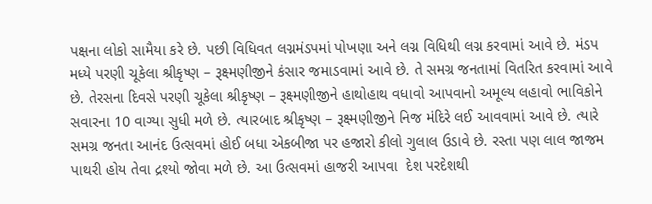પક્ષના લોકો સામૈયા કરે છે. પછી વિધિવત લગ્નમંડપમાં પોખણા અને લગ્ન વિધિથી લગ્ન કરવામાં આવે છે. મંડપ મધ્યે પરણી ચૂકેલા શ્રીકૃષ્ણ – રૂક્ષ્મણીજીને કંસાર જમાડવામાં આવે છે. તે સમગ્ર જનતામાં વિતરિત કરવામાં આવે છે. તેરસના દિવસે પરણી ચૂકેલા શ્રીકૃષ્ણ – રૂક્ષ્મણીજીને હાથોહાથ વધાવો આપવાનો અમૂલ્ય લહાવો ભાવિકોને સવારના 10 વાગ્યા સુધી મળે છે. ત્યારબાદ શ્રીકૃષ્ણ – રૂક્ષ્મણીજીને નિજ મંદિરે લઈ આવવામાં આવે છે. ત્યારે સમગ્ર જનતા આનંદ ઉત્સવમાં હોઈ બધા એકબીજા પર હજારો કીલો ગુલાલ ઉડાવે છે. રસ્તા પણ લાલ જાજમ પાથરી હોય તેવા દ્રશ્યો જોવા મળે છે. આ ઉત્સવમાં હાજરી આપવા  દેશ પરદેશથી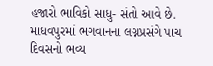હજારો ભાવિકો સાધુ- સંતો આવે છે. માધવપુરમાં ભગવાનના લગ્નપ્રસંગે પાચ દિવસનો ભવ્ય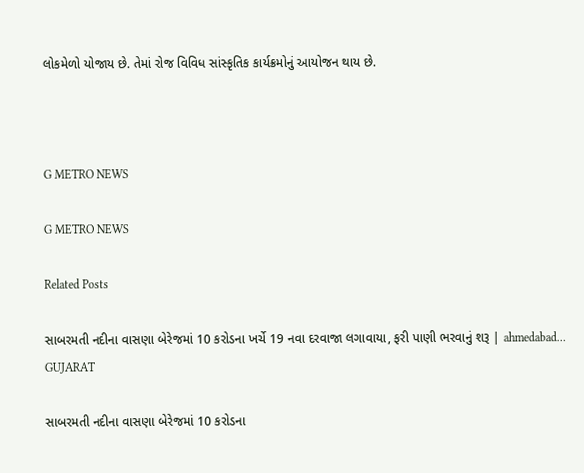લોકમેળો યોજાય છે. તેમાં રોજ વિવિધ સાંસ્કૃતિક કાર્યક્રમોનું આયોજન થાય છે.



G METRO NEWS

G METRO NEWS

Related Posts

સાબરમતી નદીના વાસણા બેરેજમાં 10 કરોડના ખર્ચે 19 નવા દરવાજા લગાવાયા, ફરી પાણી ભરવાનું શરૂ | ahmedabad…
GUJARAT

સાબરમતી નદીના વાસણા બેરેજમાં 10 કરોડના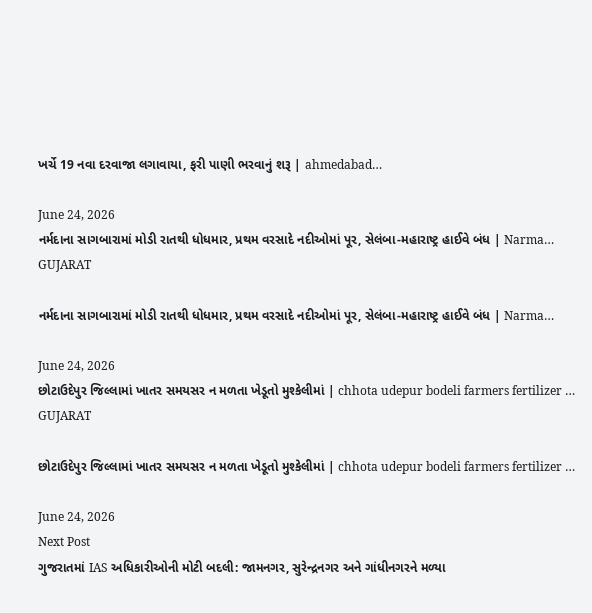ખર્ચે 19 નવા દરવાજા લગાવાયા, ફરી પાણી ભરવાનું શરૂ | ahmedabad…

June 24, 2026
નર્મદાના સાગબારામાં મોડી રાતથી ધોધમાર, પ્રથમ વરસાદે નદીઓમાં પૂર, સેલંબા-મહારાષ્ટ્ર હાઈવે બંધ | Narma…
GUJARAT

નર્મદાના સાગબારામાં મોડી રાતથી ધોધમાર, પ્રથમ વરસાદે નદીઓમાં પૂર, સેલંબા-મહારાષ્ટ્ર હાઈવે બંધ | Narma…

June 24, 2026
છોટાઉદેપુર જિલ્લામાં ખાતર સમયસર ન મળતા ખેડૂતો મુશ્કેલીમાં | chhota udepur bodeli farmers fertilizer …
GUJARAT

છોટાઉદેપુર જિલ્લામાં ખાતર સમયસર ન મળતા ખેડૂતો મુશ્કેલીમાં | chhota udepur bodeli farmers fertilizer …

June 24, 2026
Next Post
ગુજરાતમાં IAS અધિકારીઓની મોટી બદલી: જામનગર, સુરેન્દ્રનગર અને ગાંધીનગરને મળ્યા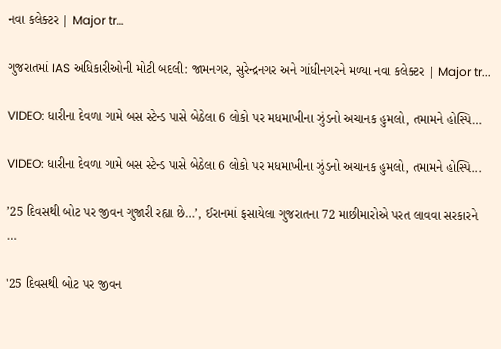નવા કલેક્ટર | Major tr…

ગુજરાતમાં IAS અધિકારીઓની મોટી બદલી: જામનગર, સુરેન્દ્રનગર અને ગાંધીનગરને મળ્યા નવા કલેક્ટર | Major tr...

VIDEO: ધારીના દેવળા ગામે બસ સ્ટેન્ડ પાસે બેઠેલા 6 લોકો પર મધમાખીના ઝુંડનો અચાનક હુમલો, તમામને હોસ્પિ…

VIDEO: ધારીના દેવળા ગામે બસ સ્ટેન્ડ પાસે બેઠેલા 6 લોકો પર મધમાખીના ઝુંડનો અચાનક હુમલો, તમામને હોસ્પિ...

’25 દિવસથી બોટ પર જીવન ગુજારી રહ્યા છે…’, ઈરાનમાં ફસાયેલા ગુજરાતના 72 માછીમારોએ પરત લાવવા સરકારને …

'25 દિવસથી બોટ પર જીવન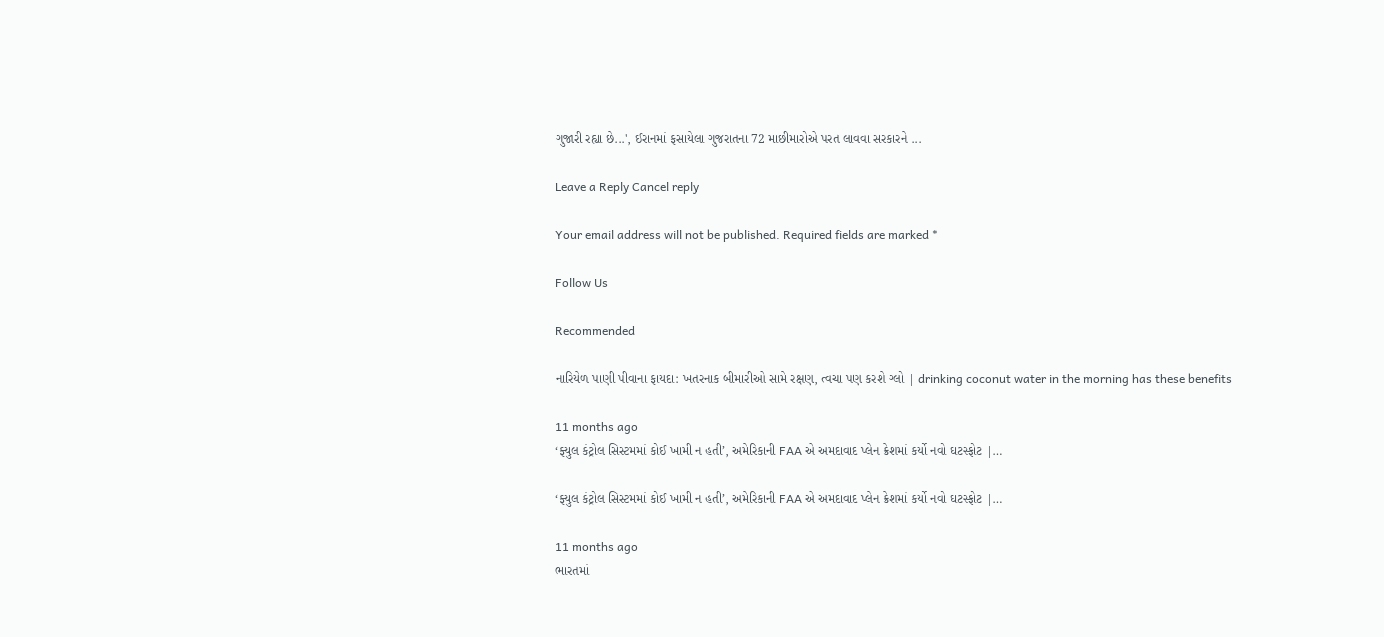ગુજારી રહ્યા છે...', ઈરાનમાં ફસાયેલા ગુજરાતના 72 માછીમારોએ પરત લાવવા સરકારને ...

Leave a Reply Cancel reply

Your email address will not be published. Required fields are marked *

Follow Us

Recommended

નારિયેળ પાણી પીવાના ફાયદા: ખતરનાક બીમારીઓ સામે રક્ષણ, ત્વચા પણ કરશે ગ્લો | drinking coconut water in the morning has these benefits

11 months ago
‘ફ્યુલ કંટ્રોલ સિસ્ટમમાં કોઈ ખામી ન હતી’, અમેરિકાની FAA એ અમદાવાદ પ્લેન ક્રેશમાં કર્યો નવો ઘટસ્ફોટ |…

‘ફ્યુલ કંટ્રોલ સિસ્ટમમાં કોઈ ખામી ન હતી’, અમેરિકાની FAA એ અમદાવાદ પ્લેન ક્રેશમાં કર્યો નવો ઘટસ્ફોટ |…

11 months ago
ભારતમાં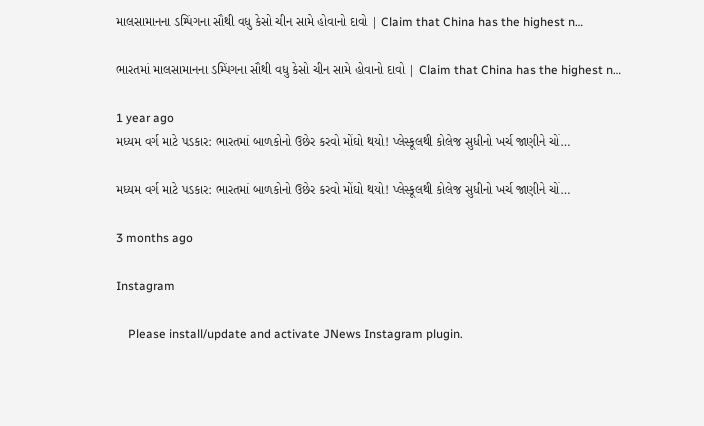માલસામાનના ડમ્પિંગના સૌથી વધુ કેસો ચીન સામે હોવાનો દાવો | Claim that China has the highest n…

ભારતમાં માલસામાનના ડમ્પિંગના સૌથી વધુ કેસો ચીન સામે હોવાનો દાવો | Claim that China has the highest n…

1 year ago
મધ્યમ વર્ગ માટે પડકાર: ભારતમાં બાળકોનો ઉછેર કરવો મોંઘો થયો! પ્લેસ્કૂલથી કોલેજ સુધીનો ખર્ચ જાણીને ચોં…

મધ્યમ વર્ગ માટે પડકાર: ભારતમાં બાળકોનો ઉછેર કરવો મોંઘો થયો! પ્લેસ્કૂલથી કોલેજ સુધીનો ખર્ચ જાણીને ચોં…

3 months ago

Instagram

    Please install/update and activate JNews Instagram plugin.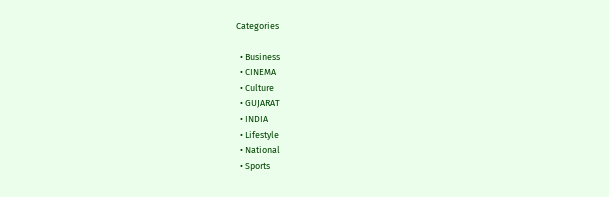Categories

  • Business
  • CINEMA
  • Culture
  • GUJARAT
  • INDIA
  • Lifestyle
  • National
  • Sports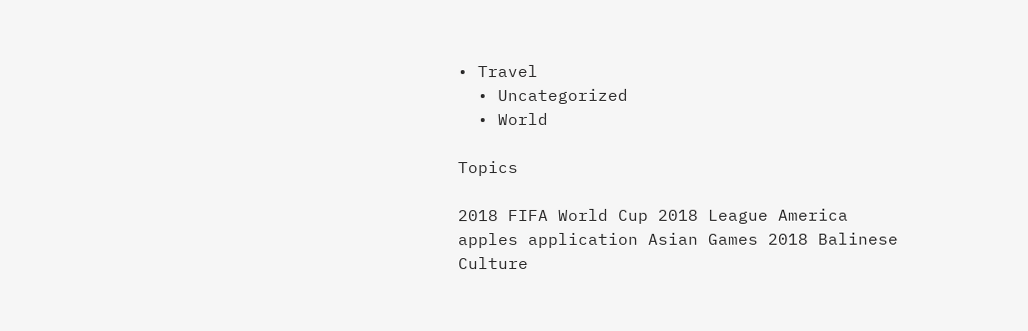• Travel
  • Uncategorized
  • World

Topics

2018 FIFA World Cup 2018 League America apples application Asian Games 2018 Balinese Culture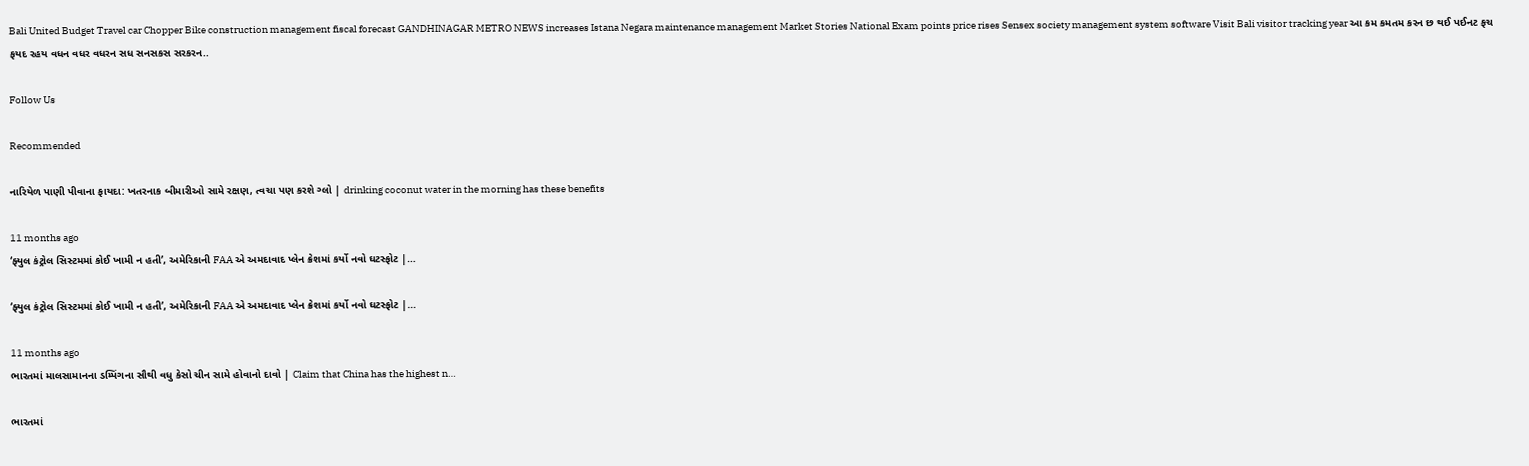Bali United Budget Travel car Chopper Bike construction management fiscal forecast GANDHINAGAR METRO NEWS increases Istana Negara maintenance management Market Stories National Exam points price rises Sensex society management system software Visit Bali visitor tracking year આ કમ કમતમ કરન છ થઈ પઈનટ ફચ ફયદ રહય વધન વધર વધરન સધ સનસકસ સરકરન..

Follow Us

Recommended

નારિયેળ પાણી પીવાના ફાયદા: ખતરનાક બીમારીઓ સામે રક્ષણ, ત્વચા પણ કરશે ગ્લો | drinking coconut water in the morning has these benefits

11 months ago
‘ફ્યુલ કંટ્રોલ સિસ્ટમમાં કોઈ ખામી ન હતી’, અમેરિકાની FAA એ અમદાવાદ પ્લેન ક્રેશમાં કર્યો નવો ઘટસ્ફોટ |…

‘ફ્યુલ કંટ્રોલ સિસ્ટમમાં કોઈ ખામી ન હતી’, અમેરિકાની FAA એ અમદાવાદ પ્લેન ક્રેશમાં કર્યો નવો ઘટસ્ફોટ |…

11 months ago
ભારતમાં માલસામાનના ડમ્પિંગના સૌથી વધુ કેસો ચીન સામે હોવાનો દાવો | Claim that China has the highest n…

ભારતમાં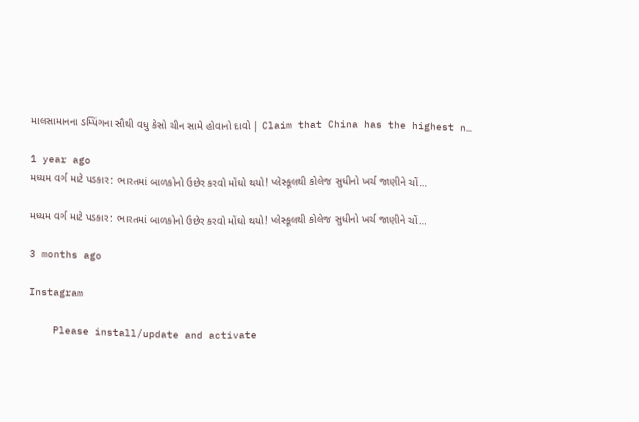માલસામાનના ડમ્પિંગના સૌથી વધુ કેસો ચીન સામે હોવાનો દાવો | Claim that China has the highest n…

1 year ago
મધ્યમ વર્ગ માટે પડકાર: ભારતમાં બાળકોનો ઉછેર કરવો મોંઘો થયો! પ્લેસ્કૂલથી કોલેજ સુધીનો ખર્ચ જાણીને ચોં…

મધ્યમ વર્ગ માટે પડકાર: ભારતમાં બાળકોનો ઉછેર કરવો મોંઘો થયો! પ્લેસ્કૂલથી કોલેજ સુધીનો ખર્ચ જાણીને ચોં…

3 months ago

Instagram

    Please install/update and activate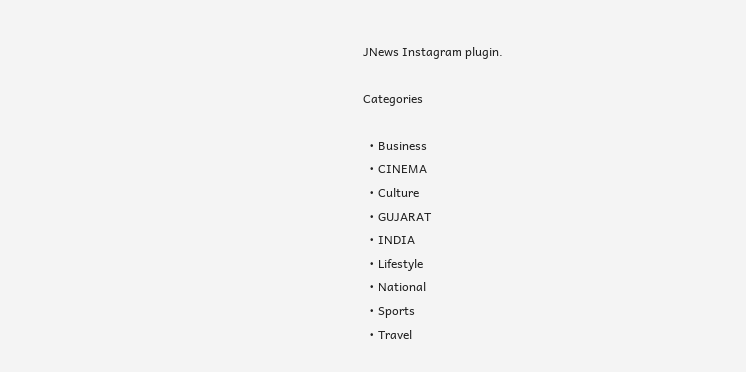JNews Instagram plugin.

Categories

  • Business
  • CINEMA
  • Culture
  • GUJARAT
  • INDIA
  • Lifestyle
  • National
  • Sports
  • Travel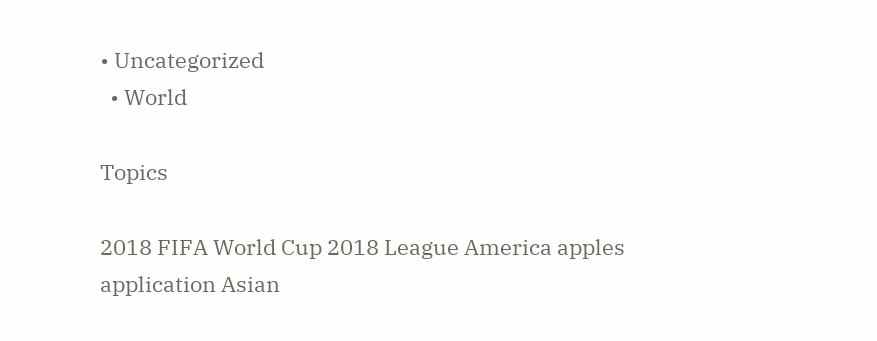• Uncategorized
  • World

Topics

2018 FIFA World Cup 2018 League America apples application Asian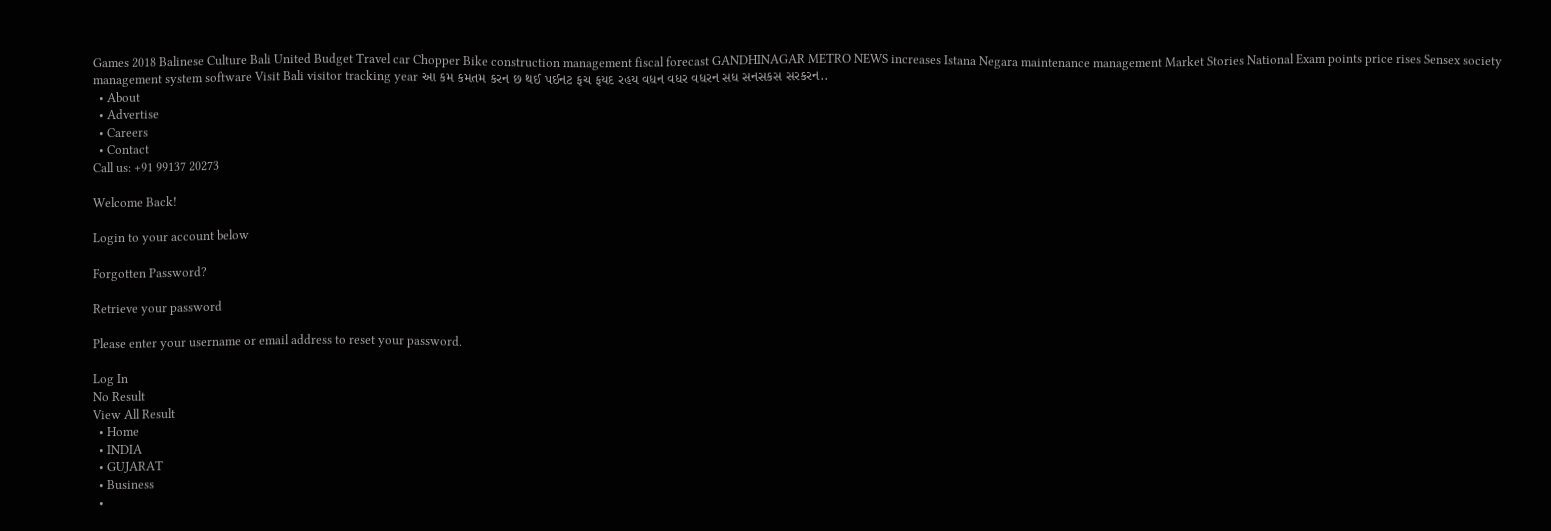Games 2018 Balinese Culture Bali United Budget Travel car Chopper Bike construction management fiscal forecast GANDHINAGAR METRO NEWS increases Istana Negara maintenance management Market Stories National Exam points price rises Sensex society management system software Visit Bali visitor tracking year આ કમ કમતમ કરન છ થઈ પઈનટ ફચ ફયદ રહય વધન વધર વધરન સધ સનસકસ સરકરન..
  • About
  • Advertise
  • Careers
  • Contact
Call us: +91 99137 20273

Welcome Back!

Login to your account below

Forgotten Password?

Retrieve your password

Please enter your username or email address to reset your password.

Log In
No Result
View All Result
  • Home
  • INDIA
  • GUJARAT
  • Business
  •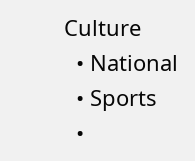Culture
  • National
  • Sports
  •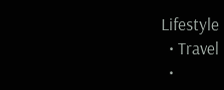Lifestyle
  • Travel
  •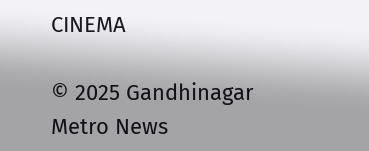CINEMA

© 2025 Gandhinagar Metro News